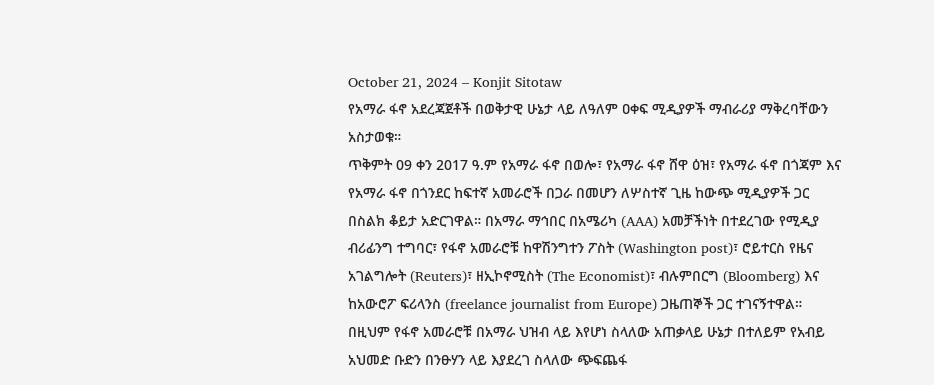October 21, 2024 – Konjit Sitotaw
የአማራ ፋኖ አደረጃጀቶች በወቅታዊ ሁኔታ ላይ ለዓለም ዐቀፍ ሚዲያዎች ማብራሪያ ማቅረባቸውን አስታወቁ።
ጥቅምት 09 ቀን 2017 ዓ.ም የአማራ ፋኖ በወሎ፣ የአማራ ፋኖ ሸዋ ዕዝ፣ የአማራ ፋኖ በጎጃም እና የአማራ ፋኖ በጎንደር ከፍተኛ አመራሮች በጋራ በመሆን ለሦስተኛ ጊዜ ከውጭ ሚዲያዎች ጋር በስልክ ቆይታ አድርገዋል። በአማራ ማኅበር በአሜሪካ (AAA) አመቻችነት በተደረገው የሚዲያ ብሪፊንግ ተግባር፣ የፋኖ አመራሮቹ ከዋሽንግተን ፖስት (Washington post)፣ ሮይተርስ የዜና አገልግሎት (Reuters)፣ ዘኢኮኖሚስት (The Economist)፣ ብሉምበርግ (Bloomberg) እና ከአውሮፖ ፍሪላንስ (freelance journalist from Europe) ጋዜጠኞች ጋር ተገናኝተዋል።
በዚህም የፋኖ አመራሮቹ በአማራ ህዝብ ላይ እየሆነ ስላለው አጠቃላይ ሁኔታ በተለይም የአብይ አህመድ ቡድን በንፁሃን ላይ እያደረገ ስላለው ጭፍጨፋ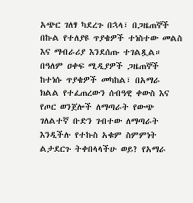አጭር ገለፃ ካደረጉ በኋላ፣ በጋዜጠኞች በኩል የተለያዩ ጥያቄዎች ተነስተው መልስ እና ማብራሪያ እንደሰጡ ተገልጿል።
በዓለም ዐቀፍ ሚዲያዎች ጋዜጠኞች ከተነሱ ጥያቄዎች መካከል፣ በአማራ ክልል የተፈጠረውን ሰብዓዊ ቀውስ እና የጦር ወንጀሎች ለማጣራት የውጭ ገለልተኛ ቡድን ገብተው ለማጣራት እንዲችሉ የተኩስ አቁም ስምምነት ልታደርጉ ትቀበላላችሁ ወይ? የአማራ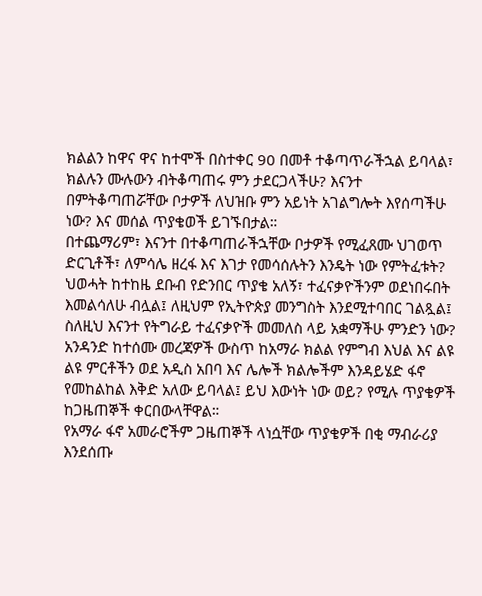ክልልን ከዋና ዋና ከተሞች በስተቀር 90 በመቶ ተቆጣጥራችኋል ይባላል፣ ክልሉን ሙሉውን ብትቆጣጠሩ ምን ታደርጋላችሁ? እናንተ በምትቆጣጠሯቸው ቦታዎች ለህዝቡ ምን አይነት አገልግሎት እየሰጣችሁ ነው? እና መሰል ጥያቄወች ይገኙበታል።
በተጨማሪም፣ እናንተ በተቆጣጠራችኋቸው ቦታዎች የሚፈጸሙ ህገወጥ ድርጊቶች፣ ለምሳሌ ዘረፋ እና እገታ የመሳሰሉትን እንዴት ነው የምትፈቱት? ህወሓት ከተከዜ ደቡብ የድንበር ጥያቄ አለኝ፣ ተፈናቃዮችንም ወደነበሩበት እመልሳለሁ ብሏል፤ ለዚህም የኢትዮጵያ መንግስት እንደሚተባበር ገልጿል፤ ስለዚህ እናንተ የትግራይ ተፈናቃዮች መመለስ ላይ አቋማችሁ ምንድን ነው? አንዳንድ ከተሰሙ መረጃዎች ውስጥ ከአማራ ክልል የምግብ እህል እና ልዩ ልዩ ምርቶችን ወደ አዲስ አበባ እና ሌሎች ክልሎችም እንዳይሄድ ፋኖ የመከልከል እቅድ አለው ይባላል፤ ይህ እውነት ነው ወይ? የሚሉ ጥያቄዎች ከጋዜጠኞች ቀርበውላቸዋል።
የአማራ ፋኖ አመራሮችም ጋዜጠኞች ላነሷቸው ጥያቄዎች በቂ ማብራሪያ እንደሰጡ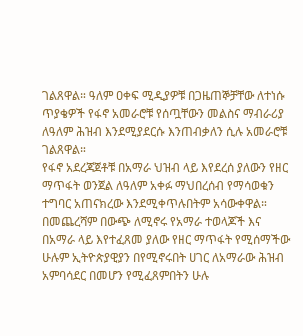ገልጸዋል። ዓለም ዐቀፍ ሚዲያዎቹ በጋዜጠኞቻቸው ለተነሱ ጥያቄዎች የፋኖ አመራሮቹ የሰጧቸውን መልስና ማብራሪያ ለዓለም ሕዝብ እንደሚያደርሱ እንጠብቃለን ሲሉ አመራሮቹ ገልጸዋል።
የፋኖ አደረጃጀቶቹ በአማራ ህዝብ ላይ እየደረሰ ያለውን የዘር ማጥፋት ወንጀል ለዓለም አቀፉ ማህበረሰብ የማሳወቁን ተግባር አጠናክረው እንደሚቀጥሉበትም አሳውቀዋል።
በመጨረሻም በውጭ ለሚኖሩ የአማራ ተወላጆች እና በአማራ ላይ እየተፈጸመ ያለው የዘር ማጥፋት የሚሰማችው ሁሉም ኢትዮጵያዊያን በየሚኖሩበት ሀገር ለአማራው ሕዝብ አምባሳደር በመሆን የሚፈጸምበትን ሁሉ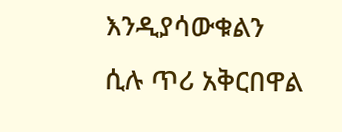እንዲያሳውቁልን ሲሉ ጥሪ አቅርበዋል